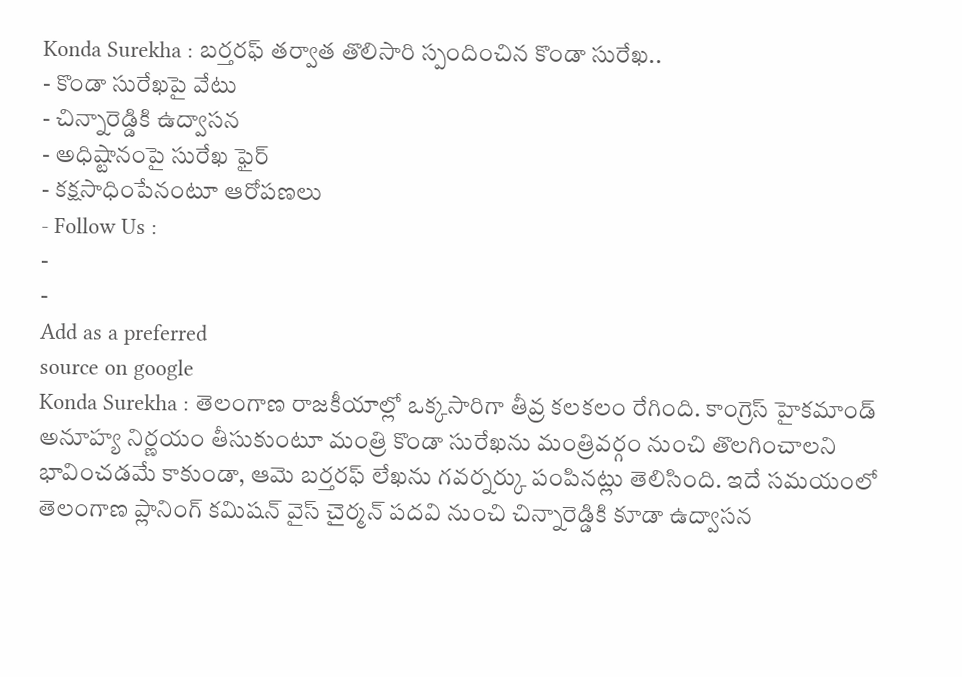Konda Surekha : బర్తరఫ్ తర్వాత తొలిసారి స్పందించిన కొండా సురేఖ..
- కొండా సురేఖపై వేటు
- చిన్నారెడ్డికి ఉద్వాసన
- అధిష్టానంపై సురేఖ ఫైర్
- కక్షసాధింపేనంటూ ఆరోపణలు
- Follow Us :
-
-
Add as a preferred
source on google
Konda Surekha : తెలంగాణ రాజకీయాల్లో ఒక్కసారిగా తీవ్ర కలకలం రేగింది. కాంగ్రెస్ హైకమాండ్ అనూహ్య నిర్ణయం తీసుకుంటూ మంత్రి కొండా సురేఖను మంత్రివర్గం నుంచి తొలగించాలని భావించడమే కాకుండా, ఆమె బర్తరఫ్ లేఖను గవర్నర్కు పంపినట్లు తెలిసింది. ఇదే సమయంలో తెలంగాణ ప్లానింగ్ కమిషన్ వైస్ చైర్మన్ పదవి నుంచి చిన్నారెడ్డికి కూడా ఉద్వాసన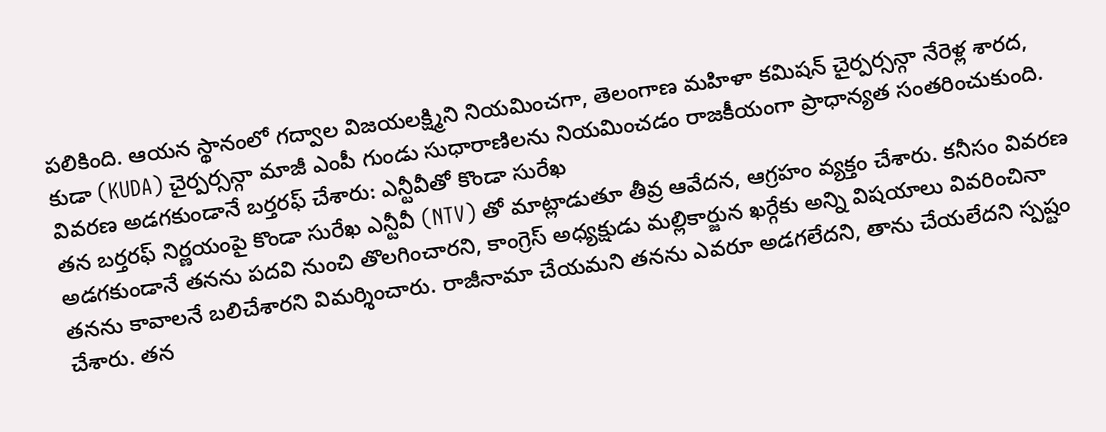పలికింది. ఆయన స్థానంలో గద్వాల విజయలక్ష్మిని నియమించగా, తెలంగాణ మహిళా కమిషన్ చైర్పర్సన్గా నేరెళ్ల శారద, కుడా (KUDA) చైర్పర్సన్గా మాజీ ఎంపీ గుండు సుధారాణిలను నియమించడం రాజకీయంగా ప్రాధాన్యత సంతరించుకుంది.
వివరణ అడగకుండానే బర్తరఫ్ చేశారు: ఎన్టీవీతో కొండా సురేఖ
తన బర్తరఫ్ నిర్ణయంపై కొండా సురేఖ ఎన్టీవీ (NTV) తో మాట్లాడుతూ తీవ్ర ఆవేదన, ఆగ్రహం వ్యక్తం చేశారు. కనీసం వివరణ అడగకుండానే తనను పదవి నుంచి తొలగించారని, కాంగ్రెస్ అధ్యక్షుడు మల్లికార్జున ఖర్గేకు అన్ని విషయాలు వివరించినా తనను కావాలనే బలిచేశారని విమర్శించారు. రాజీనామా చేయమని తనను ఎవరూ అడగలేదని, తాను చేయలేదని స్పష్టం చేశారు. తన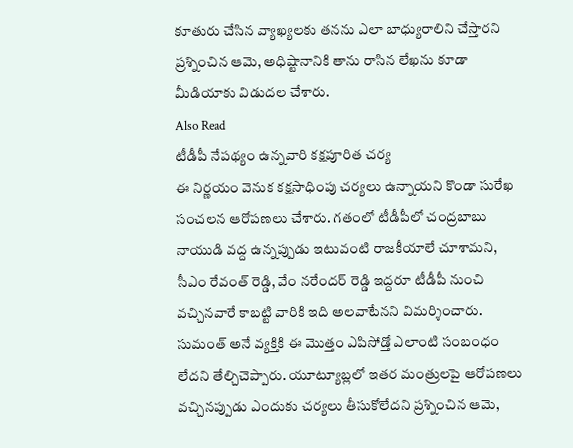కూతురు చేసిన వ్యాఖ్యలకు తనను ఎలా బాధ్యురాలిని చేస్తారని ప్రశ్నించిన ఆమె, అధిష్టానానికి తాను రాసిన లేఖను కూడా మీడియాకు విడుదల చేశారు.
Also Read
టీడీపీ నేపథ్యం ఉన్నవారి కక్షపూరిత చర్య
ఈ నిర్ణయం వెనుక కక్షసాధింపు చర్యలు ఉన్నాయని కొండా సురేఖ సంచలన ఆరోపణలు చేశారు. గతంలో టీడీపీలో చంద్రబాబు నాయుడి వద్ద ఉన్నప్పుడు ఇటువంటి రాజకీయాలే చూశామని, సీఎం రేవంత్ రెడ్డి, వేం నరేందర్ రెడ్డి ఇద్దరూ టీడీపీ నుంచి వచ్చినవారే కాబట్టి వారికి ఇది అలవాటేనని విమర్శించారు. సుమంత్ అనే వ్యక్తికి ఈ మొత్తం ఎపిసోడ్తో ఎలాంటి సంబంధం లేదని తేల్చిచెప్పారు. యూట్యూబ్లలో ఇతర మంత్రులపై ఆరోపణలు వచ్చినప్పుడు ఎందుకు చర్యలు తీసుకోలేదని ప్రశ్నించిన ఆమె,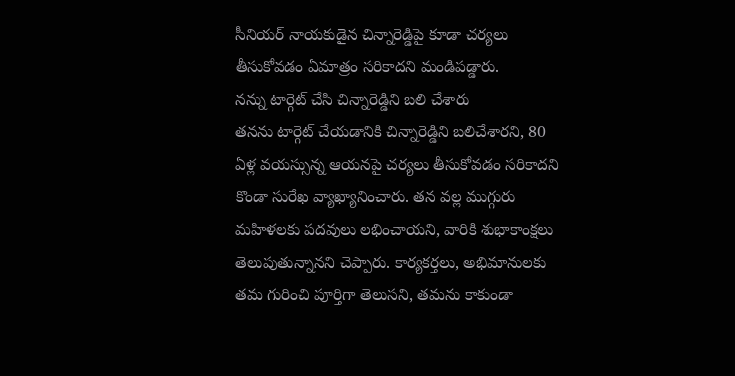సీనియర్ నాయకుడైన చిన్నారెడ్డిపై కూడా చర్యలు తీసుకోవడం ఏమాత్రం సరికాదని మండిపడ్డారు.
నన్ను టార్గెట్ చేసి చిన్నారెడ్డిని బలి చేశారు
తనను టార్గెట్ చేయడానికి చిన్నారెడ్డిని బలిచేశారని, 80 ఏళ్ల వయస్సున్న ఆయనపై చర్యలు తీసుకోవడం సరికాదని కొండా సురేఖ వ్యాఖ్యానించారు. తన వల్ల ముగ్గురు మహిళలకు పదవులు లభించాయని, వారికి శుభాకాంక్షలు తెలుపుతున్నానని చెప్పారు. కార్యకర్తలు, అభిమానులకు తమ గురించి పూర్తిగా తెలుసని, తమను కాకుండా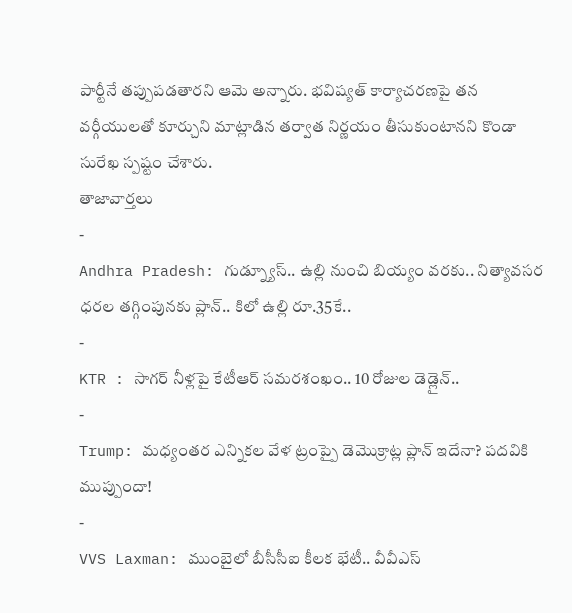పార్టీనే తప్పుపడతారని ఆమె అన్నారు. భవిష్యత్ కార్యాచరణపై తన వర్గీయులతో కూర్చుని మాట్లాడిన తర్వాత నిర్ణయం తీసుకుంటానని కొండా సురేఖ స్పష్టం చేశారు.
తాజావార్తలు
-
Andhra Pradesh: గుడ్న్యూస్.. ఉల్లి నుంచి బియ్యం వరకు.. నిత్యావసర ధరల తగ్గింపునకు ప్లాన్.. కిలో ఉల్లి రూ.35కే..
-
KTR : సాగర్ నీళ్లపై కేటీఆర్ సమరశంఖం.. 10 రోజుల డెడ్లైన్..
-
Trump: మధ్యంతర ఎన్నికల వేళ ట్రంప్పై డెమొక్రాట్ల ప్లాన్ ఇదేనా? పదవికి ముప్పుందా!
-
VVS Laxman: ముంబైలో బీసీసీఐ కీలక భేటీ.. వీవీఎస్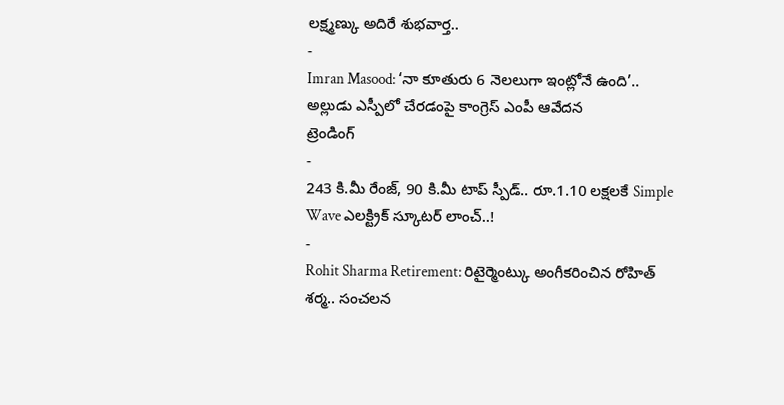లక్ష్మణ్కు అదిరే శుభవార్త..
-
Imran Masood: ‘నా కూతురు 6 నెలలుగా ఇంట్లోనే ఉంది’.. అల్లుడు ఎస్పీలో చేరడంపై కాంగ్రెస్ ఎంపీ ఆవేదన
ట్రెండింగ్
-
243 కి.మీ రేంజ్, 90 కి.మీ టాప్ స్పీడ్.. రూ.1.10 లక్షలకే Simple Wave ఎలక్ట్రిక్ స్కూటర్ లాంచ్..!
-
Rohit Sharma Retirement: రిటైర్మెంట్కు అంగీకరించిన రోహిత్ శర్మ.. సంచలన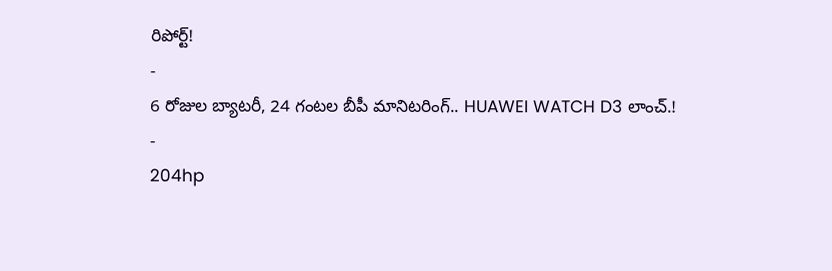రిపోర్ట్!
-
6 రోజుల బ్యాటరీ, 24 గంటల బీపీ మానిటరింగ్.. HUAWEI WATCH D3 లాంచ్.!
-
204hp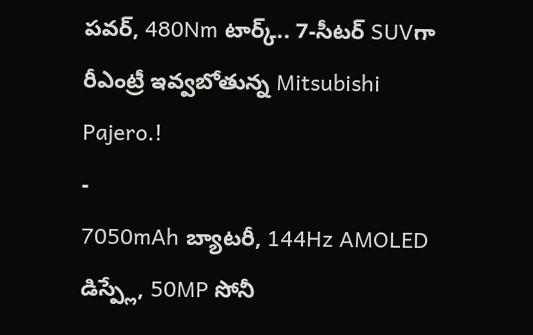పవర్, 480Nm టార్క్.. 7-సీటర్ SUVగా రీఎంట్రీ ఇవ్వబోతున్న Mitsubishi Pajero.!
-
7050mAh బ్యాటరీ, 144Hz AMOLED డిస్ప్లే, 50MP సోనీ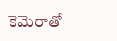కెమెరాతో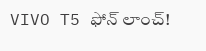VIVO T5 ఫోన్ లాంచ్!